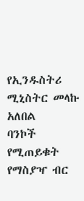የኢንዱስትሪ ሚኒስትር መላኩ አለበል
ባንኮች የሚጠይቁት የማስያዣ ብር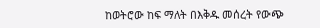ከወትሮው ከፍ ማለት በእቅዱ መሰረት የውጭ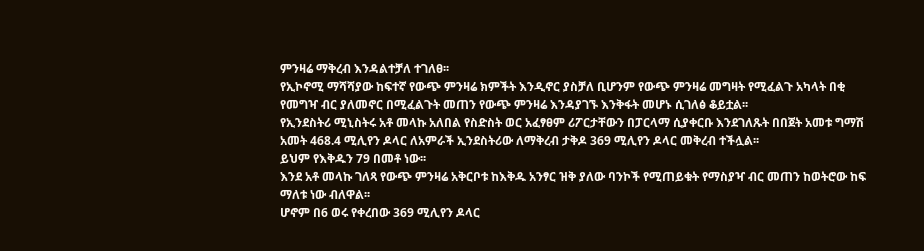ምንዛሬ ማቅረብ እንዳልተቻለ ተገለፀ፡፡
የኢኮኖሚ ማሻሻያው ከፍተኛ የውጭ ምንዛሬ ክምችት እንዲኖር ያስቻለ ቢሆንም የውጭ ምንዛሬ መግዛት የሚፈልጉ አካላት በቂ የመግዣ ብር ያለመኖር በሚፈልጉት መጠን የውጭ ምንዛሬ እንዳያገኙ እንቅፋት መሆኑ ሲገለፅ ቆይቷል፡፡
የኢንደስትሪ ሚኒስትሩ አቶ መላኩ አለበል የስድስት ወር አፈፃፀም ሪፖርታቸውን በፓርላማ ሲያቀርቡ እንደገለጹት በበጀት አመቱ ግማሽ አመት 468.4 ሚሊየን ዶላር ለአምራች ኢንደስትሪው ለማቅረብ ታቅዶ 369 ሚሊየን ዶላር መቅረብ ተችሏል፡፡
ይህም የእቅዱን 79 በመቶ ነው፡፡
እንደ አቶ መላኩ ገለጻ የውጭ ምንዛሬ አቅርቦቱ ከእቅዱ አንፃር ዝቅ ያለው ባንኮች የሚጠይቁት የማስያዣ ብር መጠን ከወትሮው ከፍ ማለቱ ነው ብለዋል፡፡
ሆኖም በ6 ወሩ የቀረበው 369 ሚሊየን ዶላር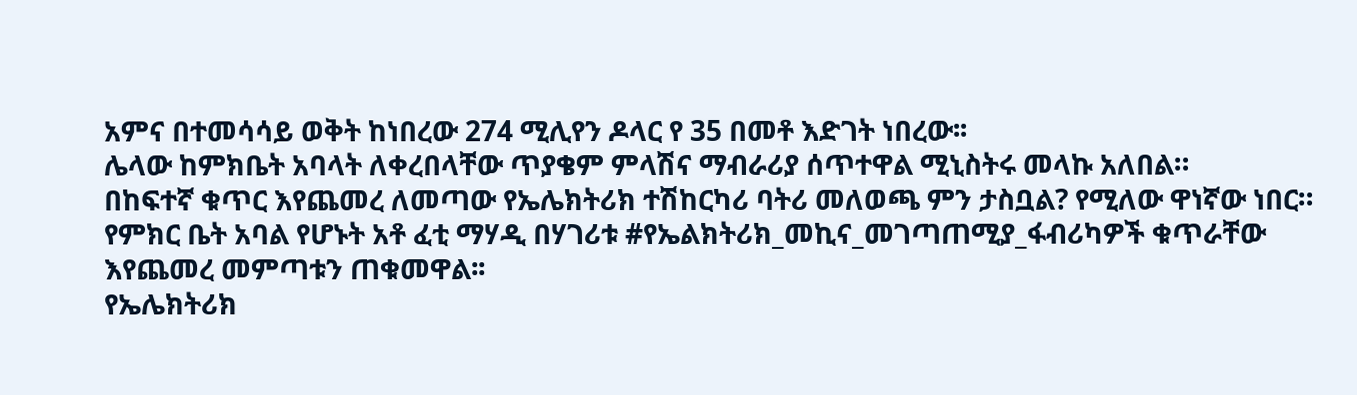አምና በተመሳሳይ ወቅት ከነበረው 274 ሚሊየን ዶላር የ 35 በመቶ እድገት ነበረው፡፡
ሌላው ከምክቤት አባላት ለቀረበላቸው ጥያቄም ምላሽና ማብራሪያ ሰጥተዋል ሚኒስትሩ መላኩ አለበል።
በከፍተኛ ቁጥር እየጨመረ ለመጣው የኤሌክትሪክ ተሽከርካሪ ባትሪ መለወጫ ምን ታስቧል? የሚለው ዋነኛው ነበር።
የምክር ቤት አባል የሆኑት አቶ ፈቲ ማሃዲ በሃገሪቱ #የኤልክትሪክ_መኪና_መገጣጠሚያ_ፋብሪካዎች ቁጥራቸው እየጨመረ መምጣቱን ጠቁመዋል፡፡
የኤሌክትሪክ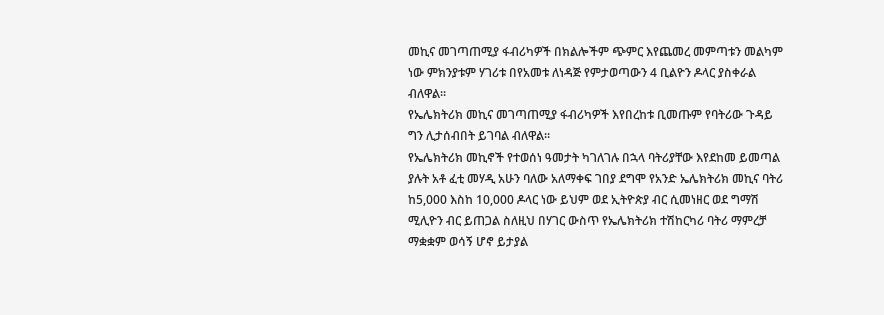መኪና መገጣጠሚያ ፋብሪካዎች በክልሎችም ጭምር እየጨመረ መምጣቱን መልካም ነው ምክንያቱም ሃገሪቱ በየአመቱ ለነዳጅ የምታወጣውን 4 ቢልዮን ዶላር ያስቀራል ብለዋል፡፡
የኤሌክትሪክ መኪና መገጣጠሚያ ፋብሪካዎች እየበረከቱ ቢመጡም የባትሪው ጉዳይ ግን ሊታሰብበት ይገባል ብለዋል፡፡
የኤሌክትሪክ መኪኖች የተወሰነ ዓመታት ካገለገሉ በኋላ ባትሪያቸው እየደከመ ይመጣል ያሉት አቶ ፈቲ መሃዲ አሁን ባለው አለማቀፍ ገበያ ደግሞ የአንድ ኤሌክትሪክ መኪና ባትሪ ከ5,000 እስከ 10,000 ዶላር ነው ይህም ወደ ኢትዮጵያ ብር ሲመነዘር ወደ ግማሽ ሚሊዮን ብር ይጠጋል ስለዚህ በሃገር ውስጥ የኤሌክትሪክ ተሽከርካሪ ባትሪ ማምረቻ ማቋቋም ወሳኝ ሆኖ ይታያል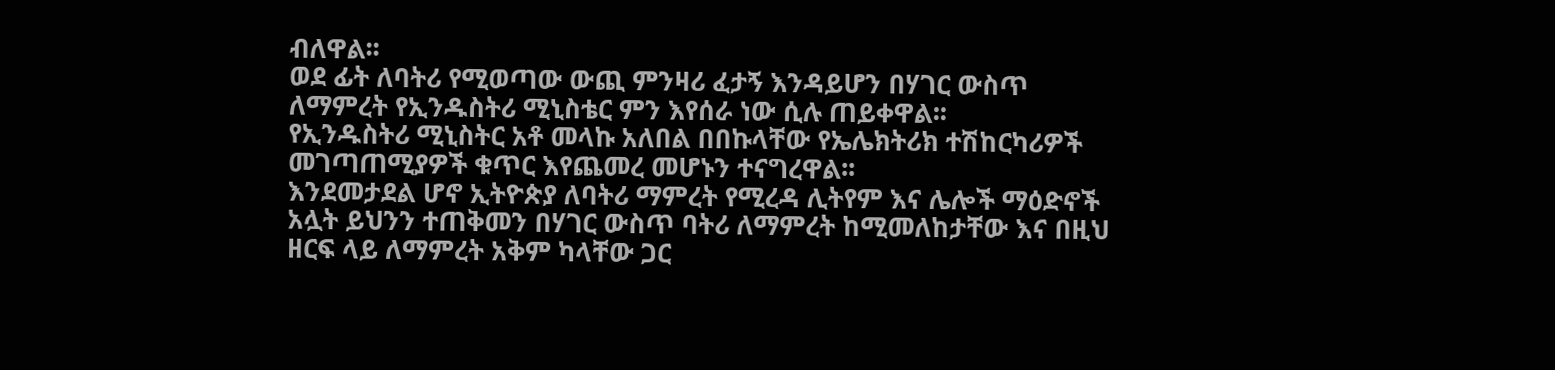ብለዋል፡፡
ወደ ፊት ለባትሪ የሚወጣው ውጪ ምንዛሪ ፈታኝ እንዳይሆን በሃገር ውስጥ ለማምረት የኢንዱስትሪ ሚኒስቴር ምን እየሰራ ነው ሲሉ ጠይቀዋል፡፡
የኢንዱስትሪ ሚኒስትር አቶ መላኩ አለበል በበኩላቸው የኤሌክትሪክ ተሽከርካሪዎች መገጣጠሚያዎች ቁጥር እየጨመረ መሆኑን ተናግረዋል፡፡
እንደመታደል ሆኖ ኢትዮጵያ ለባትሪ ማምረት የሚረዳ ሊትየም እና ሌሎች ማዕድኖች አሏት ይህንን ተጠቅመን በሃገር ውስጥ ባትሪ ለማምረት ከሚመለከታቸው እና በዚህ ዘርፍ ላይ ለማምረት አቅም ካላቸው ጋር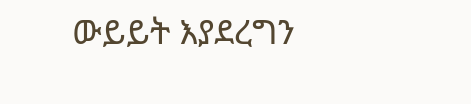ውይይት እያደረግን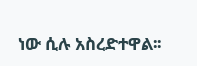ነው ሲሉ አስረድተዋል፡፡